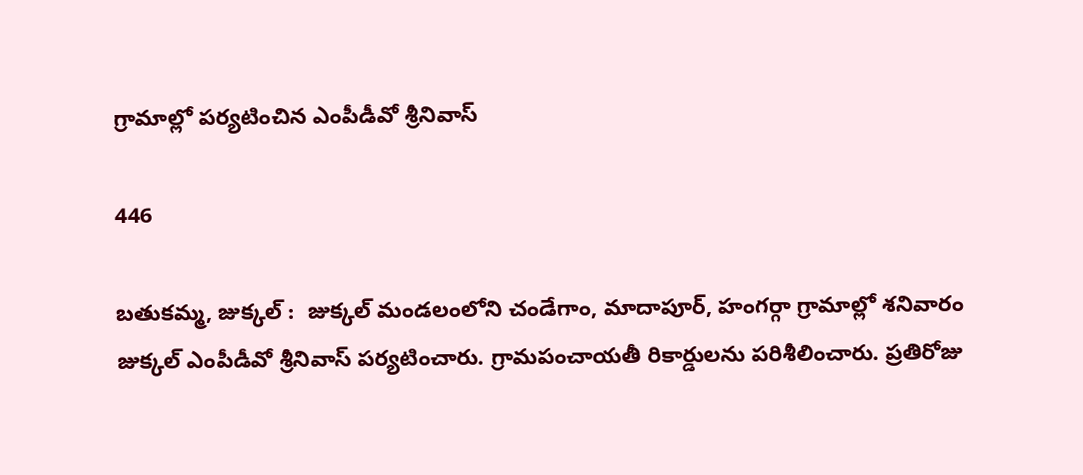గ్రామాల్లో పర్యటించిన ఎంపీడీవో శ్రీనివాస్

446

బతుకమ్మ, జుక్కల్ :  జుక్కల్ మండలంలోని చండేగాం, మాదాపూర్, హంగర్గా గ్రామాల్లో శనివారం జుక్కల్ ఎంపీడీవో శ్రీనివాస్ పర్యటించారు. గ్రామపంచాయతీ రికార్డులను పరిశీలించారు. ప్రతిరోజు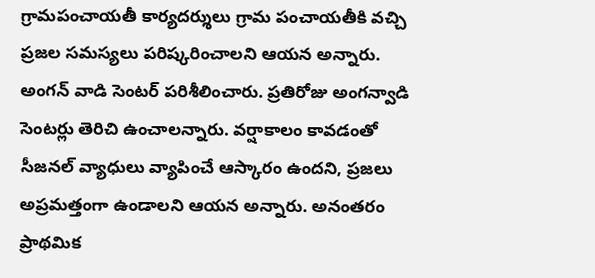గ్రామపంచాయతీ కార్యదర్శులు గ్రామ పంచాయతీకి వచ్చి ప్రజల సమస్యలు పరిష్కరించాలని ఆయన అన్నారు. అంగన్ వాడి సెంటర్ పరిశీలించారు. ప్రతిరోజు అంగన్వాడి సెంటర్లు తెరిచి ఉంచాలన్నారు. వర్షాకాలం కావడంతో సీజనల్ వ్యాధులు వ్యాపించే ఆస్కారం ఉందని, ప్రజలు అప్రమత్తంగా ఉండాలని ఆయన అన్నారు. అనంతరం ప్రాథమిక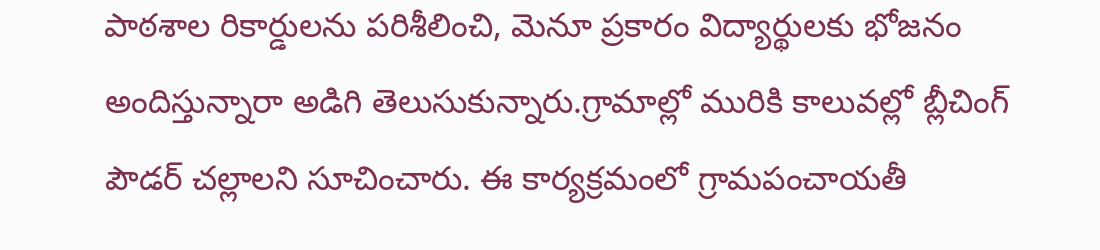పాఠశాల రికార్డులను పరిశీలించి, మెనూ ప్రకారం విద్యార్థులకు భోజనం అందిస్తున్నారా అడిగి తెలుసుకున్నారు.గ్రామాల్లో మురికి కాలువల్లో బ్లీచింగ్ పౌడర్ చల్లాలని సూచించారు. ఈ కార్యక్రమంలో గ్రామపంచాయతీ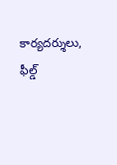కార్యదర్శులు, ఫీల్డ్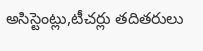అసిస్టెంట్లు,టీచర్లు తదితరులు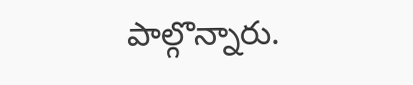పాల్గొన్నారు.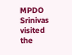MPDO Srinivas visited the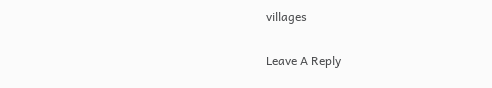villages

Leave A Reply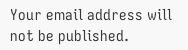Your email address will not be published.